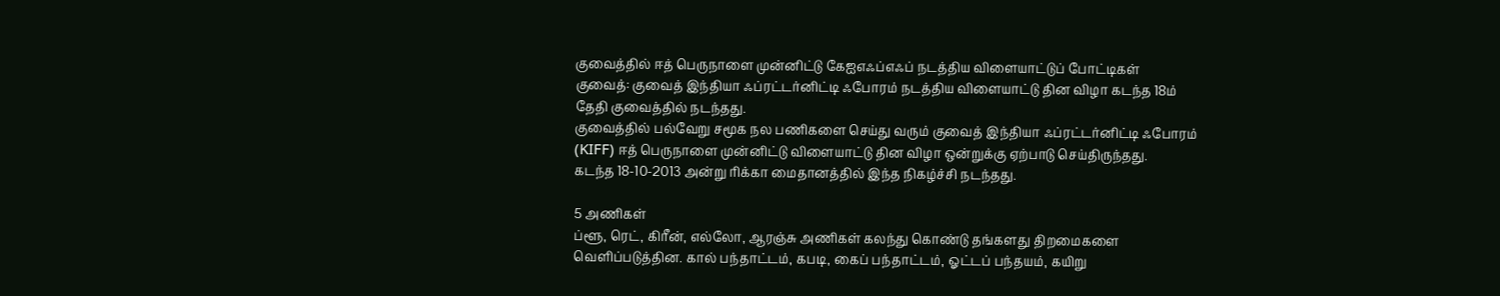குவைத்தில் ஈத் பெருநாளை முன்னிட்டு கேஐஎஃப்எஃப் நடத்திய விளையாட்டுப் போட்டிகள்
குவைத்: குவைத் இந்தியா ஃப்ரட்டர்னிட்டி ஃபோரம் நடத்திய விளையாட்டு தின விழா கடந்த 18ம் தேதி குவைத்தில் நடந்தது.
குவைத்தில் பல்வேறு சமூக நல பணிகளை செய்து வரும் குவைத் இந்தியா ஃப்ரட்டர்னிட்டி ஃபோரம் (KIFF) ஈத் பெருநாளை முன்னிட்டு விளையாட்டு தின விழா ஒன்றுக்கு ஏற்பாடு செய்திருந்தது.
கடந்த 18-10-2013 அன்று ரிக்கா மைதானத்தில் இந்த நிகழ்ச்சி நடந்தது.

5 அணிகள்
ப்ளூ, ரெட், கிரீன், எல்லோ, ஆரஞ்சு அணிகள் கலந்து கொண்டு தங்களது திறமைகளை வெளிப்படுத்தின. கால் பந்தாட்டம், கபடி, கைப் பந்தாட்டம், ஓட்டப் பந்தயம், கயிறு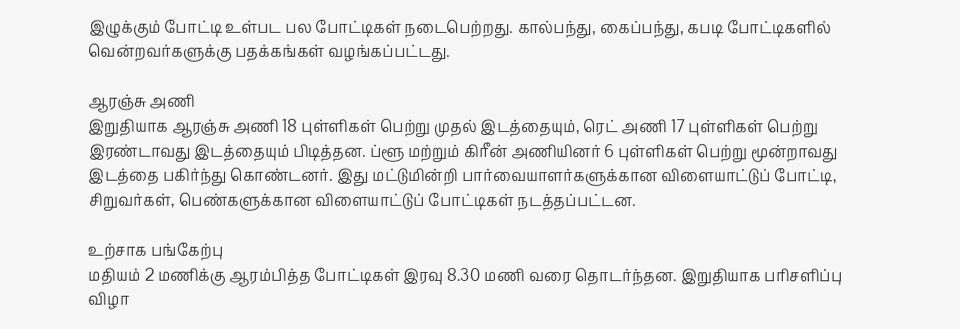இழுக்கும் போட்டி உள்பட பல போட்டிகள் நடைபெற்றது. கால்பந்து, கைப்பந்து, கபடி போட்டிகளில் வென்றவர்களுக்கு பதக்கங்கள் வழங்கப்பட்டது.

ஆரஞ்சு அணி
இறுதியாக ஆரஞ்சு அணி 18 புள்ளிகள் பெற்று முதல் இடத்தையும், ரெட் அணி 17 புள்ளிகள் பெற்று இரண்டாவது இடத்தையும் பிடித்தன. ப்ளூ மற்றும் கிரீன் அணியினர் 6 புள்ளிகள் பெற்று மூன்றாவது இடத்தை பகிர்ந்து கொண்டனர். இது மட்டுமின்றி பார்வையாளர்களுக்கான விளையாட்டுப் போட்டி, சிறுவர்கள், பெண்களுக்கான விளையாட்டுப் போட்டிகள் நடத்தப்பட்டன.

உற்சாக பங்கேற்பு
மதியம் 2 மணிக்கு ஆரம்பித்த போட்டிகள் இரவு 8.30 மணி வரை தொடர்ந்தன. இறுதியாக பரிசளிப்பு விழா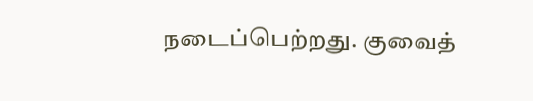நடைப்பெற்றது. குவைத்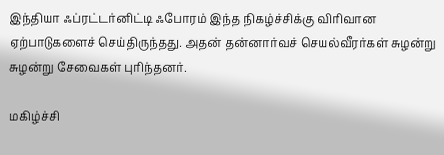இந்தியா ஃப்ரட்டர்னிட்டி ஃபோரம் இந்த நிகழ்ச்சிக்கு விரிவான ஏற்பாடுகளைச் செய்திருந்தது. அதன் தன்னார்வச் செயல்வீரர்கள் சுழன்று சுழன்று சேவைகள் புரிந்தனர்.

மகிழ்ச்சி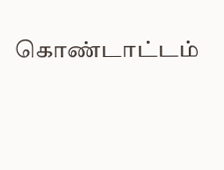கொண்டாட்டம்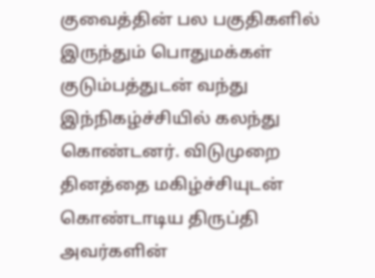குவைத்தின் பல பகுதிகளில் இருந்தும் பொதுமக்கள் குடும்பத்துடன் வந்து இந்நிகழ்ச்சியில் கலந்து கொண்டனர். விடுமுறை தினத்தை மகிழ்ச்சியுடன் கொண்டாடிய திருப்தி அவர்களின்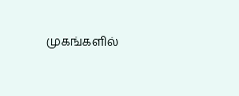முகங்களில்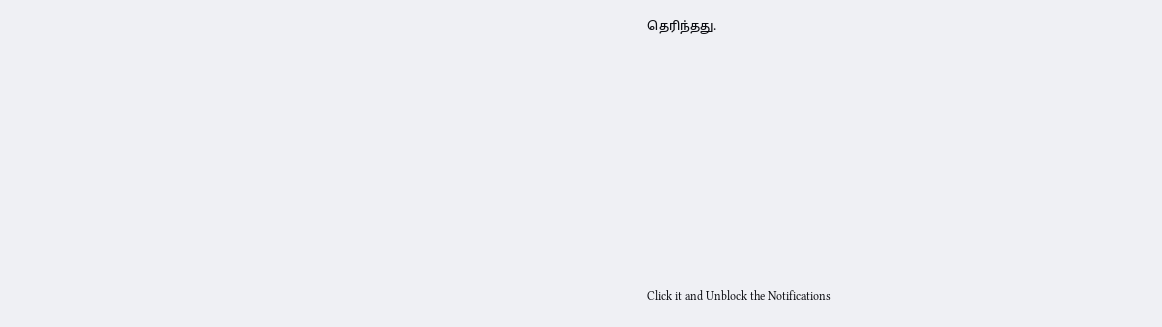தெரிந்தது.












Click it and Unblock the Notifications